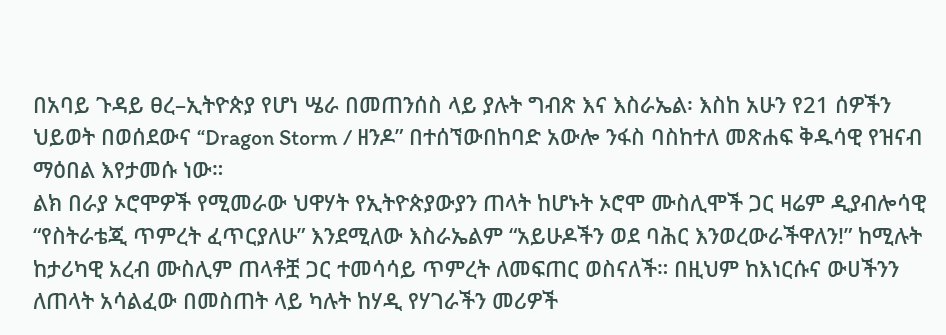በአባይ ጉዳይ ፀረ–ኢትዮጵያ የሆነ ሤራ በመጠንሰስ ላይ ያሉት ግብጽ እና እስራኤል፡ እስከ አሁን የ21 ሰዎችን ህይወት በወሰደውና “Dragon Storm / ዘንዶ” በተሰኘውበከባድ አውሎ ንፋስ ባስከተለ መጽሐፍ ቅዱሳዊ የዝናብ ማዕበል እየታመሱ ነው።
ልክ በራያ ኦሮሞዎች የሚመራው ህዋሃት የኢትዮጵያውያን ጠላት ከሆኑት ኦሮሞ ሙስሊሞች ጋር ዛሬም ዲያብሎሳዊ “የስትራቴጂ ጥምረት ፈጥርያለሁ” እንደሚለው እስራኤልም “አይሁዶችን ወደ ባሕር እንወረውራችዋለን!” ከሚሉት ከታሪካዊ አረብ ሙስሊም ጠላቶቿ ጋር ተመሳሳይ ጥምረት ለመፍጠር ወስናለች። በዚህም ከእነርሱና ውሀችንን ለጠላት አሳልፈው በመስጠት ላይ ካሉት ከሃዲ የሃገራችን መሪዎች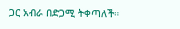ጋር አብራ በድጋሚ ትቀጣለች።